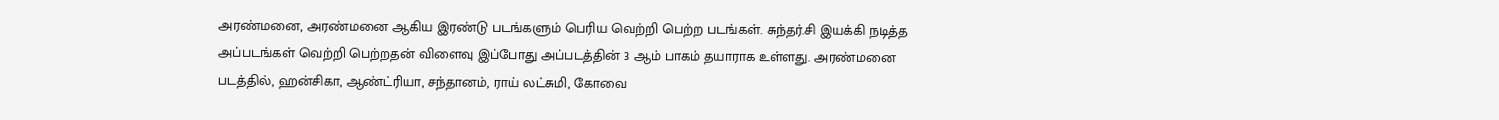அரண்மனை, அரண்மனை ஆகிய இரண்டு படங்களும் பெரிய வெற்றி பெற்ற படங்கள். சுந்தர்.சி இயக்கி நடித்த அப்படங்கள் வெற்றி பெற்றதன் விளைவு இப்போது அப்படத்தின் 3 ஆம் பாகம் தயாராக உள்ளது. அரண்மனை படத்தில், ஹன்சிகா, ஆண்ட்ரியா, சந்தானம், ராய் லட்சுமி, கோவை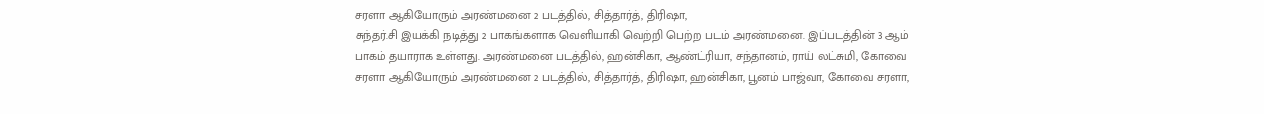சரளா ஆகியோரும் அரண்மனை 2 படத்தில், சித்தார்த், திரிஷா,
சுந்தர்.சி இயக்கி நடித்து 2 பாகங்களாக வெளியாகி வெற்றி பெற்ற படம் அரண்மனை. இப்படத்தின் 3 ஆம் பாகம் தயாராக உள்ளது. அரண்மனை படத்தில், ஹன்சிகா, ஆண்ட்ரியா, சந்தானம், ராய் லட்சுமி, கோவை சரளா ஆகியோரும் அரண்மனை 2 படத்தில், சித்தார்த், திரிஷா, ஹன்சிகா, பூனம் பாஜ்வா, கோவை சரளா,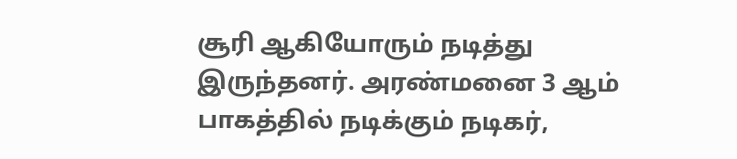சூரி ஆகியோரும் நடித்து இருந்தனர். அரண்மனை 3 ஆம் பாகத்தில் நடிக்கும் நடிகர்,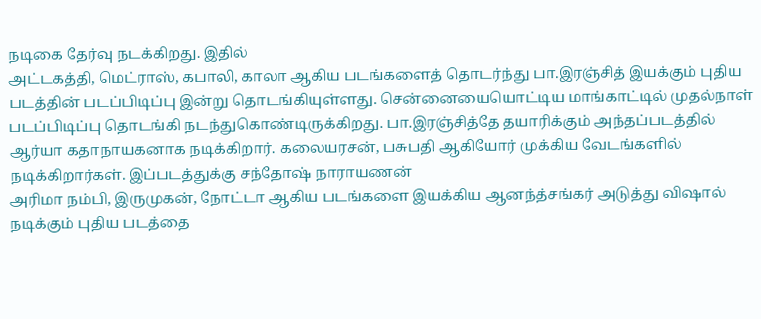நடிகை தேர்வு நடக்கிறது. இதில்
அட்டகத்தி, மெட்ராஸ், கபாலி, காலா ஆகிய படங்களைத் தொடர்ந்து பா.இரஞ்சித் இயக்கும் புதிய படத்தின் படப்பிடிப்பு இன்று தொடங்கியுள்ளது. சென்னையையொட்டிய மாங்காட்டில் முதல்நாள் படப்பிடிப்பு தொடங்கி நடந்துகொண்டிருக்கிறது. பா.இரஞ்சித்தே தயாரிக்கும் அந்தப்படத்தில் ஆர்யா கதாநாயகனாக நடிக்கிறார். கலையரசன், பசுபதி ஆகியோர் முக்கிய வேடங்களில் நடிக்கிறார்கள். இப்படத்துக்கு சந்தோஷ் நாராயணன்
அரிமா நம்பி, இருமுகன், நோட்டா ஆகிய படங்களை இயக்கிய ஆனந்த்சங்கர் அடுத்து விஷால் நடிக்கும் புதிய படத்தை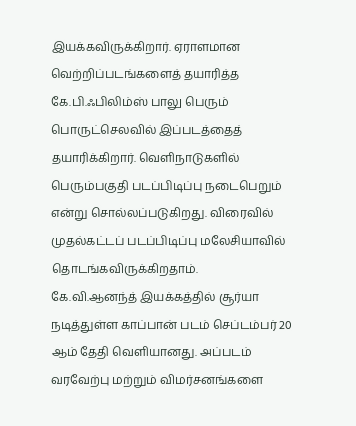இயக்கவிருக்கிறார். ஏராளமான வெற்றிப்படங்களைத் தயாரித்த கே.பி.ஃபிலிம்ஸ் பாலு பெரும் பொருட்செலவில் இப்படத்தைத் தயாரிக்கிறார். வெளிநாடுகளில் பெரும்பகுதி படப்பிடிப்பு நடைபெறும் என்று சொல்லப்படுகிறது. விரைவில் முதல்கட்டப் படப்பிடிப்பு மலேசியாவில் தொடங்கவிருக்கிறதாம்.
கே.வி.ஆனந்த் இயக்கத்தில் சூர்யா நடித்துள்ள காப்பான் படம் செப்டம்பர் 20 ஆம் தேதி வெளியானது. அப்படம் வரவேற்பு மற்றும் விமர்சனங்களை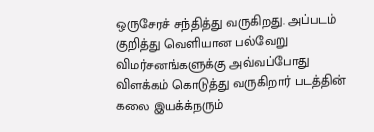ஒருசேரச் சந்தித்து வருகிறது. அப்படம் குறித்து வெளியான பல்வேறு விமர்சனங்களுக்கு அவ்வப்போது விளக்கம் கொடுத்து வருகிறார் படத்தின் கலை இயக்க்நரும்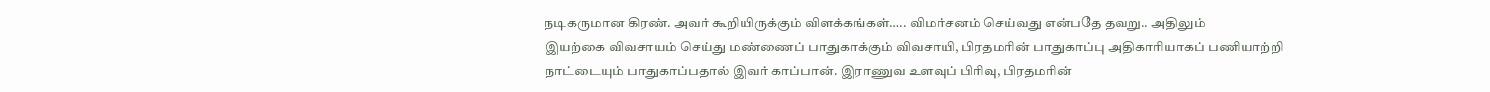நடிகருமான கிரண். அவர் கூறியிருக்கும் விளக்கங்கள்….. விமர்சனம் செய்வது என்பதே தவறு.. அதிலும்
இயற்கை விவசாயம் செய்து மண்ணைப் பாதுகாக்கும் விவசாயி, பிரதமரின் பாதுகாப்பு அதிகாரியாகப் பணியாற்றி நாட்டையும் பாதுகாப்பதால் இவர் காப்பான். இராணுவ உளவுப் பிரிவு, பிரதமரின்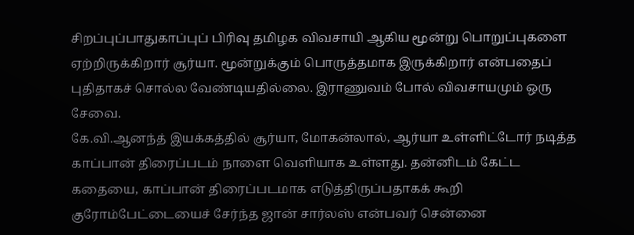சிறப்புப்பாதுகாப்புப் பிரிவு தமிழக விவசாயி ஆகிய மூன்று பொறுப்புகளை ஏற்றிருக்கிறார் சூர்யா. மூன்றுக்கும் பொருத்தமாக இருக்கிறார் என்பதைப் புதிதாகச் சொல்ல வேண்டியதில்லை. இராணுவம் போல் விவசாயமும் ஒரு சேவை.
கே.வி.ஆனந்த் இயக்கத்தில் சூர்யா, மோகன்லால், ஆர்யா உள்ளிட்டோர் நடித்த காப்பான் திரைப்படம் நாளை வெளியாக உள்ளது. தன்னிடம் கேட்ட கதையை, காப்பான் திரைப்படமாக எடுத்திருப்பதாகக் கூறி குரோம்பேட்டையைச் சேர்ந்த ஜான் சார்லஸ் என்பவர் சென்னை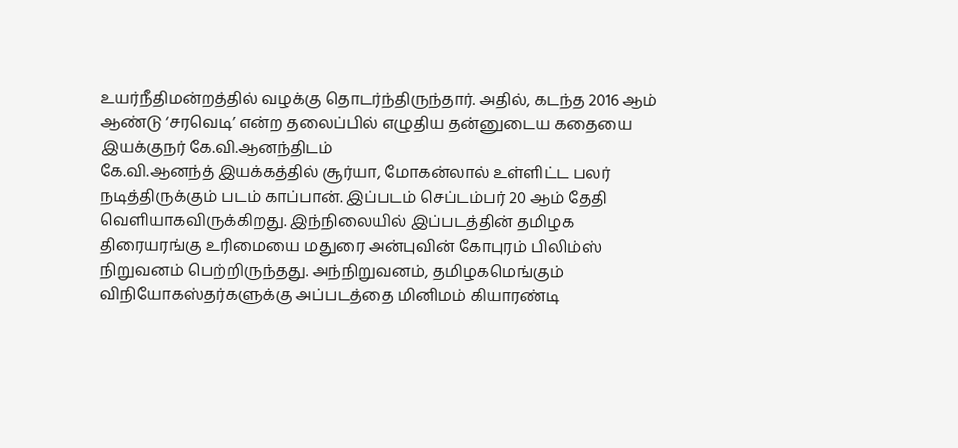உயர்நீதிமன்றத்தில் வழக்கு தொடர்ந்திருந்தார். அதில், கடந்த 2016 ஆம் ஆண்டு ‘சரவெடி’ என்ற தலைப்பில் எழுதிய தன்னுடைய கதையை இயக்குநர் கே.வி.ஆனந்திடம்
கே.வி.ஆனந்த் இயக்கத்தில் சூர்யா, மோகன்லால் உள்ளிட்ட பலர் நடித்திருக்கும் படம் காப்பான். இப்படம் செப்டம்பர் 20 ஆம் தேதி வெளியாகவிருக்கிறது. இந்நிலையில் இப்படத்தின் தமிழக திரையரங்கு உரிமையை மதுரை அன்புவின் கோபுரம் பிலிம்ஸ் நிறுவனம் பெற்றிருந்தது. அந்நிறுவனம், தமிழகமெங்கும் விநியோகஸ்தர்களுக்கு அப்படத்தை மினிமம் கியாரண்டி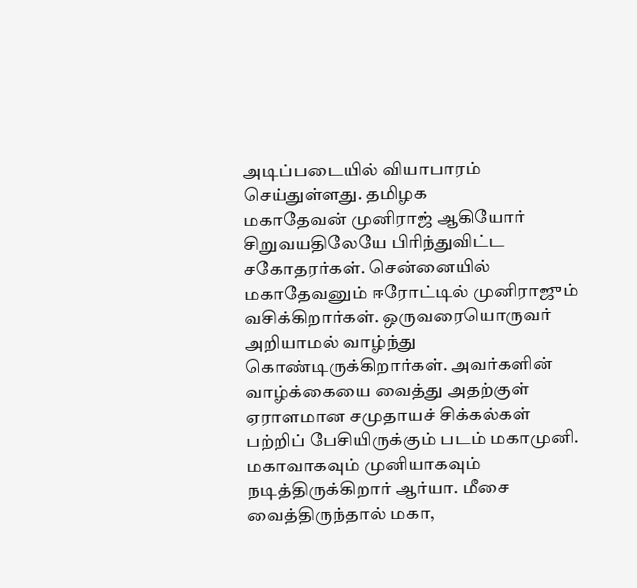அடிப்படையில் வியாபாரம் செய்துள்ளது. தமிழக
மகாதேவன் முனிராஜ் ஆகியோர் சிறுவயதிலேயே பிரிந்துவிட்ட சகோதரர்கள். சென்னையில் மகாதேவனும் ஈரோட்டில் முனிராஜும் வசிக்கிறார்கள். ஒருவரையொருவர் அறியாமல் வாழ்ந்து கொண்டிருக்கிறார்கள். அவர்களின் வாழ்க்கையை வைத்து அதற்குள் ஏராளமான சமுதாயச் சிக்கல்கள் பற்றிப் பேசியிருக்கும் படம் மகாமுனி. மகாவாகவும் முனியாகவும் நடித்திருக்கிறார் ஆர்யா. மீசை வைத்திருந்தால் மகா,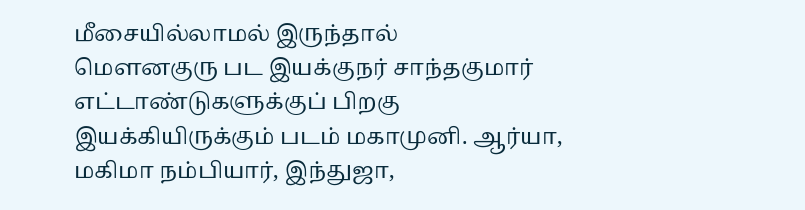மீசையில்லாமல் இருந்தால்
மெளனகுரு பட இயக்குநர் சாந்தகுமார் எட்டாண்டுகளுக்குப் பிறகு இயக்கியிருக்கும் படம் மகாமுனி. ஆர்யா, மகிமா நம்பியார், இந்துஜா,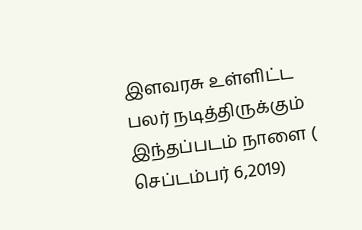இளவரசு உள்ளிட்ட பலர் நடித்திருக்கும் இந்தப்படம் நாளை ( செப்டம்பர் 6,2019)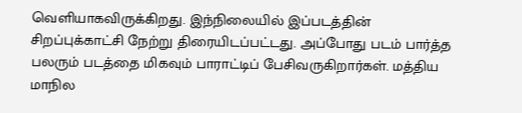வெளியாகவிருக்கிறது. இந்நிலையில் இப்படத்தின் சிறப்புக்காட்சி நேற்று திரையிடப்பட்டது. அப்போது படம் பார்த்த பலரும் படத்தை மிகவும் பாராட்டிப் பேசிவருகிறார்கள். மத்திய மாநில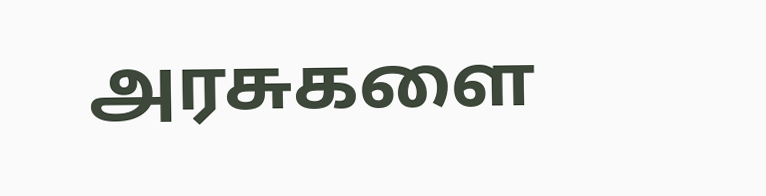அரசுகளை